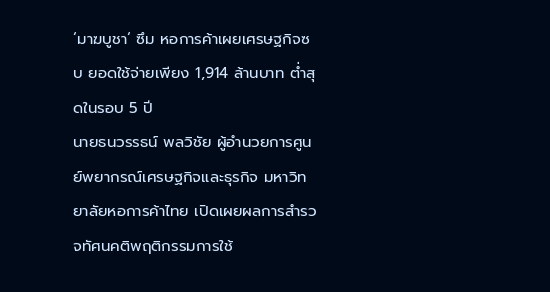‘มาฆบูชา‘ ซึม หอการค้าเผยเศรษฐกิจซบ ยอดใช้จ่ายเพียง 1,914 ล้านบาท ต่ำสุดในรอบ 5 ปี
นายธนวรรธน์ พลวิชัย ผู้อำนวยการศูนย์พยากรณ์เศรษฐกิจและธุรกิจ มหาวิทยาลัยหอการค้าไทย เปิดเผยผลการสำรวจทัศนคติพฤติกรรมการใช้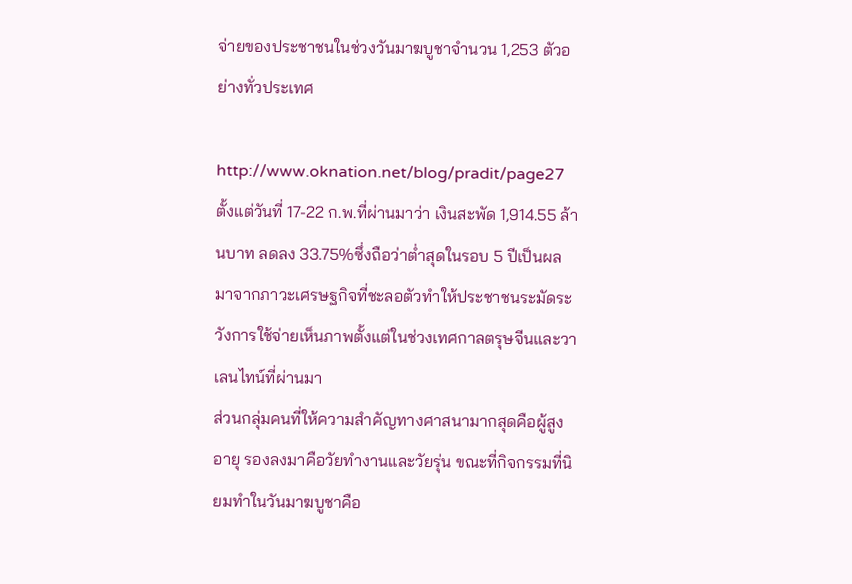จ่ายของประชาชนในช่วงวันมาฆบูชาจำนวน 1,253 ตัวอย่างทั่วประเทศ

http://www.oknation.net/blog/pradit/page27
ตั้งแต่วันที่ 17-22 ก.พ.ที่ผ่านมาว่า เงินสะพัด 1,914.55 ล้านบาท ลดลง 33.75%ซึ่งถือว่าต่ำสุดในรอบ 5 ปีเป็นผลมาจากภาวะเศรษฐกิจที่ชะลอตัวทำให้ประชาชนระมัดระวังการใช้จ่ายเห็นภาพตั้งแต่ในช่วงเทศกาลตรุษจีนและวาเลนไทน์ที่ผ่านมา
ส่วนกลุ่มคนที่ให้ความสำคัญทางศาสนามากสุดคือผู้สูงอายุ รองลงมาคือวัยทำงานและวัยรุ่น ขณะที่กิจกรรมที่นิยมทำในวันมาฆบูชาคือ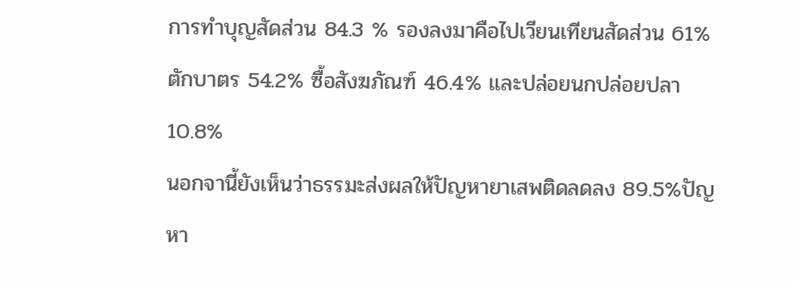การทำบุญสัดส่วน 84.3 % รองลงมาคือไปเวียนเทียนสัดส่วน 61% ตักบาตร 54.2% ซื้อสังฆภัณฑ์ 46.4% และปล่อยนกปล่อยปลา 10.8%
นอกจานี้ยังเห็นว่าธรรมะส่งผลให้ปัญหายาเสพติดลดลง 89.5%ปัญหา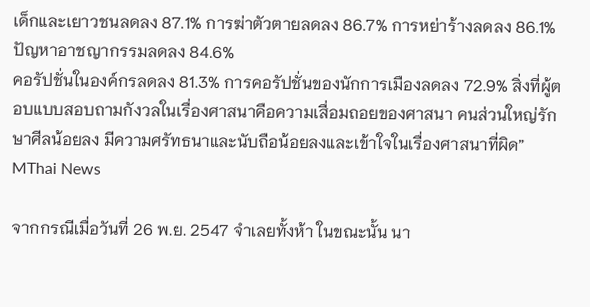เด็กและเยาวชนลดลง 87.1% การฆ่าตัวตายลดลง 86.7% การหย่าร้างลดลง 86.1%ปัญหาอาชญากรรมลดลง 84.6%
คอรัปชั่นในองค์กรลดลง 81.3% การคอรัปชั่นของนักการเมืองลดลง 72.9% สิ่งที่ผู้ตอบแบบสอบถามกังวลในเรื่องศาสนาคือความเสื่อมถอยของศาสนา คนส่วนใหญ่รักษาศีลน้อยลง มีความศรัทธนาและนับถือน้อยลงและเข้าใจในเรื่องศาสนาที่ผิด”
MThai News

จากกรณีเมื่อวันที่ 26 พ.ย. 2547 จำเลยทั้งห้า ในขณะนั้น นา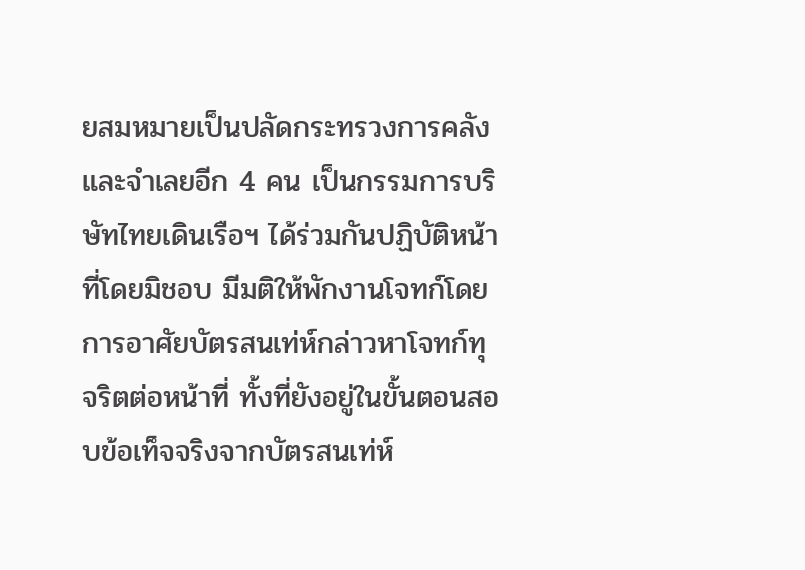ยสมหมายเป็นปลัดกระทรวงการคลัง และจำเลยอีก 4 คน เป็นกรรมการบริษัทไทยเดินเรือฯ ได้ร่วมกันปฏิบัติหน้าที่โดยมิชอบ มีมติให้พักงานโจทก์โดยการอาศัยบัตรสนเท่ห์กล่าวหาโจทก์ทุจริตต่อหน้าที่ ทั้งที่ยังอยู่ในขั้นตอนสอบข้อเท็จจริงจากบัตรสนเท่ห์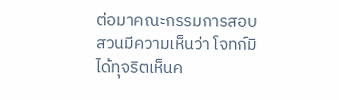ต่อมาคณะกรรมการสอบสวนมีความเห็นว่า โจทก์มิได้ทุจริตเห็นค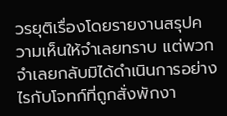วรยุติเรื่องโดยรายงานสรุปความเห็นให้จำเลยทราบ แต่พวกจำเลยกลับมิได้ดำเนินการอย่างไรกับโจทก์ที่ถูกสั่งพักงา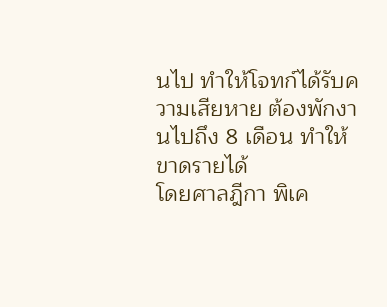นไป ทำให้โจทก์ได้รับความเสียหาย ต้องพักงานไปถึง 8 เดือน ทำให้ขาดรายได้
โดยศาลฎีกา พิเค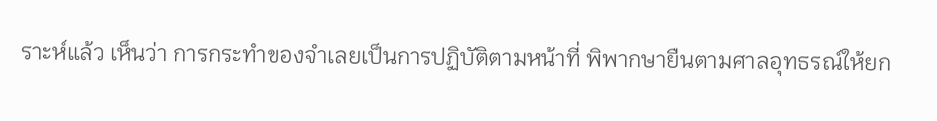ราะห์แล้ว เห็นว่า การกระทำของจำเลยเป็นการปฏิบัติตามหน้าที่ พิพากษายืนตามศาลอุทธรณ์ให้ยก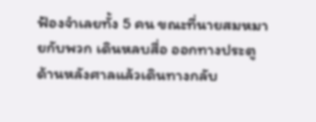ฟ้องจำเลยทั้ง 5 คน ขณะที่นายสมหมายกับพวก เดินหลบสื่อ ออกทางประตูด้านหลังศาลแล้วเดินทางกลับ